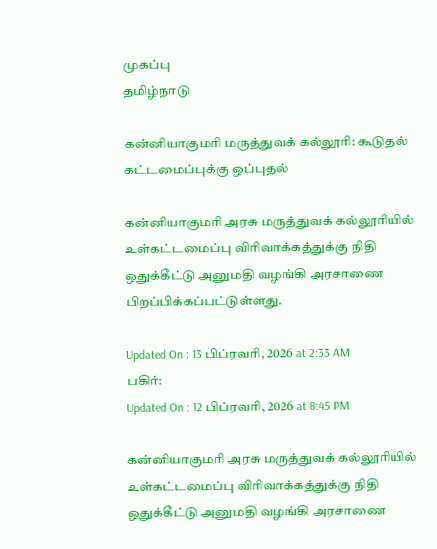முகப்பு
தமிழ்நாடு

கன்னியாகுமரி மருத்துவக் கல்லூரி: கூடுதல் கட்டமைப்புக்கு ஒப்புதல்

கன்னியாகுமரி அரசு மருத்துவக் கல்லூரியில் உள்கட்டமைப்பு விரிவாக்கத்துக்கு நிதி ஒதுக்கீட்டு அனுமதி வழங்கி அரசாணை பிறப்பிக்கப்பட்டுள்ளது.

Updated On : 13 பிப்ரவரி, 2026 at 2:33 AM
பகிர்:
Updated On : 12 பிப்ரவரி, 2026 at 8:45 PM

கன்னியாகுமரி அரசு மருத்துவக் கல்லூரியில் உள்கட்டமைப்பு விரிவாக்கத்துக்கு நிதி ஒதுக்கீட்டு அனுமதி வழங்கி அரசாணை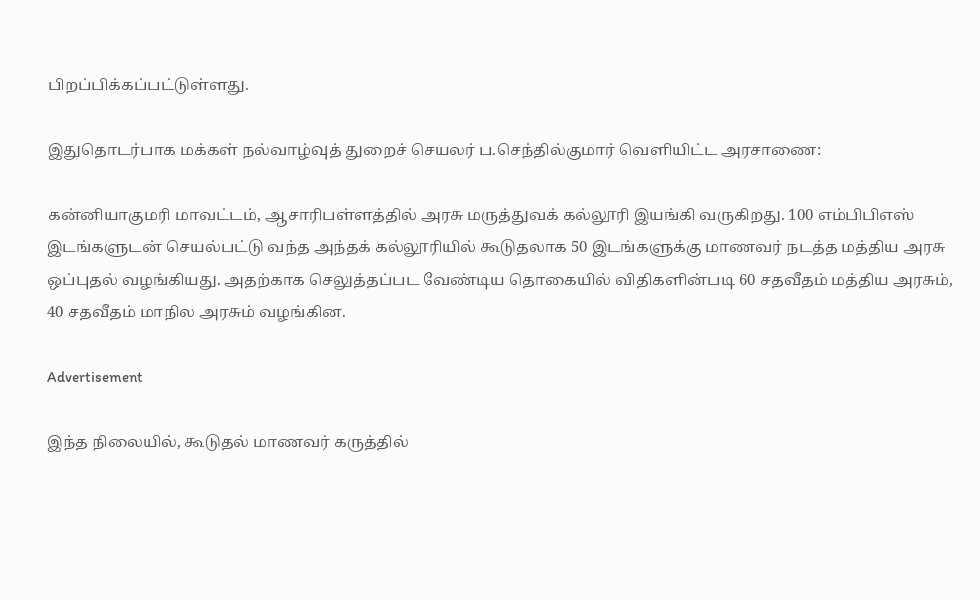பிறப்பிக்கப்பட்டுள்ளது.

இதுதொடர்பாக மக்கள் நல்வாழ்வுத் துறைச் செயலர் ப.செந்தில்குமார் வெளியிட்ட அரசாணை:

கன்னியாகுமரி மாவட்டம், ஆசாரிபள்ளத்தில் அரசு மருத்துவக் கல்லூரி இயங்கி வருகிறது. 100 எம்பிபிஎஸ் இடங்களுடன் செயல்பட்டு வந்த அந்தக் கல்லூரியில் கூடுதலாக 50 இடங்களுக்கு மாணவர் நடத்த மத்திய அரசு ஒப்புதல் வழங்கியது. அதற்காக செலுத்தப்பட வேண்டிய தொகையில் விதிகளின்படி 60 சதவீதம் மத்திய அரசும், 40 சதவீதம் மாநில அரசும் வழங்கின.

Advertisement

இந்த நிலையில், கூடுதல் மாணவர் கருத்தில்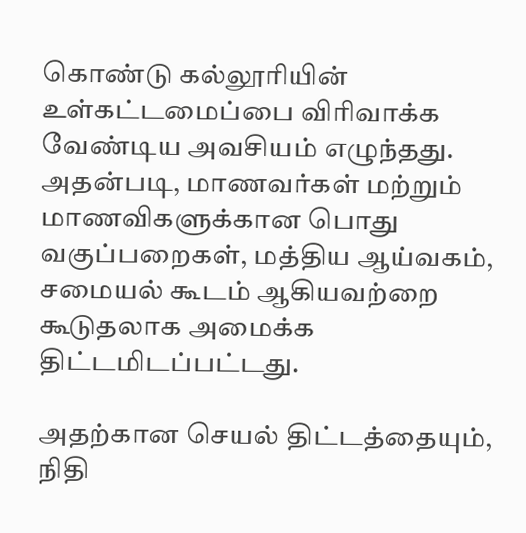கொண்டு கல்லூரியின் உள்கட்டமைப்பை விரிவாக்க வேண்டிய அவசியம் எழுந்தது. அதன்படி, மாணவர்கள் மற்றும் மாணவிகளுக்கான பொது வகுப்பறைகள், மத்திய ஆய்வகம், சமையல் கூடம் ஆகியவற்றை கூடுதலாக அமைக்க திட்டமிடப்பட்டது.

அதற்கான செயல் திட்டத்தையும், நிதி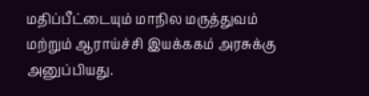மதிப்பீட்டையும் மாநில மருத்துவம் மற்றும் ஆராய்ச்சி இயக்ககம் அரசுக்கு அனுப்பியது.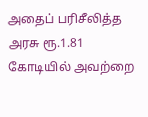அதைப் பரிசீலித்த அரசு ரூ.1.81 கோடியில் அவற்றை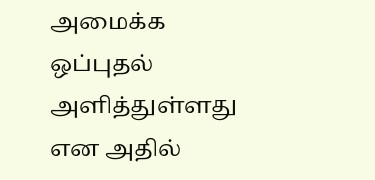அமைக்க ஒப்புதல் அளித்துள்ளது என அதில்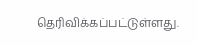தெரிவிக்கப்பட்டுள்ளது.